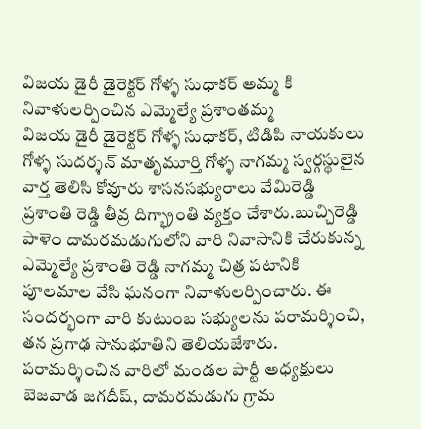విజయ డైరీ డైరెక్టర్ గోళ్ళ సుధాకర్ అమ్మ కి నివాళులర్పించిన ఎమ్మెల్యే ప్రశాంతమ్మ
విజయ డైరీ డైరెక్టర్ గోళ్ళ సుధాకర్, టిడిపి నాయకులు గోళ్ళ సుదర్శన్ మాతృమూర్తి గోళ్ళ నాగమ్మ స్వర్గస్థులైన వార్త తెలిసి కోవూరు శాసనసభ్యురాలు వేమిరెడ్డి ప్రశాంతి రెడ్డి తీవ్ర దిగ్భ్రాంతి వ్యక్తం చేశారు.బుచ్చిరెడ్డి పాళెం దామరమడుగులోని వారి నివాసానికి చేరుకున్న ఎమ్మెల్యే ప్రశాంతి రెడ్డి నాగమ్మ చిత్ర పటానికి పూలమాల వేసి ఘనంగా నివాళులర్పించారు. ఈ సందర్భంగా వారి కుటుంబ సభ్యులను పరామర్శించి, తన ప్రగాఢ సానుభూతిని తెలియజేశారు. పరామర్శించిన వారిలో మండల పార్టీ అధ్యక్షులు బెజవాడ జగదీష్, దామరమడుగు గ్రామ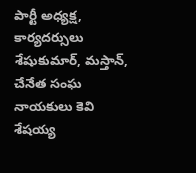పార్టీ అధ్యక్ష, కార్యదర్సులు శేషుకుమార్, మస్తాన్, చేనేత సంఘ నాయకులు కెవి శేషయ్య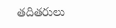తదితరులు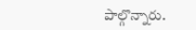పాల్గొన్నారు.